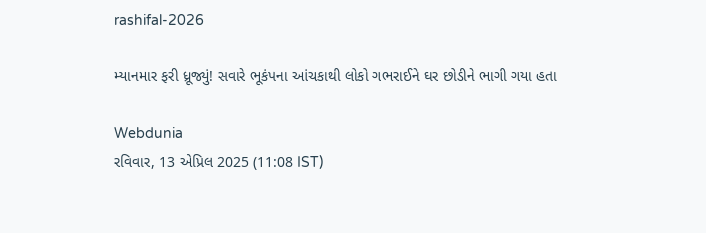rashifal-2026

મ્યાનમાર ફરી ધ્રૂજ્યું! સવારે ભૂકંપના આંચકાથી લોકો ગભરાઈને ઘર છોડીને ભાગી ગયા હતા

Webdunia
રવિવાર, 13 એપ્રિલ 2025 (11:08 IST)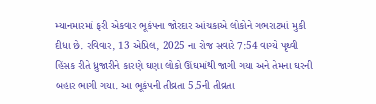મ્યાનમારમાં ફરી એકવાર ભૂકંપના જોરદાર આંચકાએ લોકોને ગભરાટમાં મુકી દીધા છે. રવિવાર, 13 એપ્રિલ, 2025 ના રોજ સવારે 7:54 વાગ્યે પૃથ્વી હિંસક રીતે ધ્રુજારીને કારણે ઘણા લોકો ઊંઘમાંથી જાગી ગયા અને તેમના ઘરની બહાર ભાગી ગયા. આ ભૂકંપની તીવ્રતા 5.5ની તીવ્રતા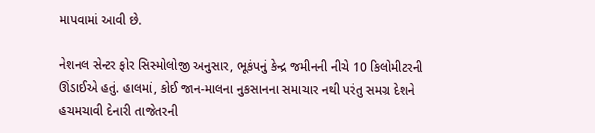માપવામાં આવી છે.

નેશનલ સેન્ટર ફોર સિસ્મોલોજી અનુસાર, ભૂકંપનું કેન્દ્ર જમીનની નીચે 10 કિલોમીટરની ઊંડાઈએ હતું. હાલમાં, કોઈ જાન-માલના નુકસાનના સમાચાર નથી પરંતુ સમગ્ર દેશને હચમચાવી દેનારી તાજેતરની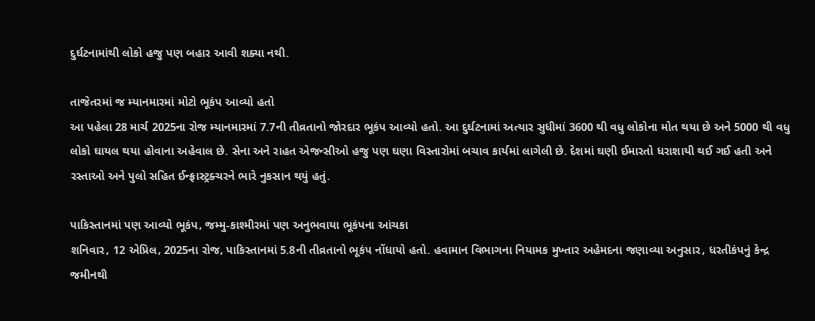દુર્ઘટનામાંથી લોકો હજુ પણ બહાર આવી શક્યા નથી.

તાજેતરમાં જ મ્યાનમારમાં મોટો ભૂકંપ આવ્યો હતો
આ પહેલા 28 માર્ચ 2025ના રોજ મ્યાનમારમાં 7.7ની તીવ્રતાનો જોરદાર ભૂકંપ આવ્યો હતો. આ દુર્ઘટનામાં અત્યાર સુધીમાં 3600 થી વધુ લોકોના મોત થયા છે અને 5000 થી વધુ લોકો ઘાયલ થયા હોવાના અહેવાલ છે. સેના અને રાહત એજન્સીઓ હજુ પણ ઘણા વિસ્તારોમાં બચાવ કાર્યમાં લાગેલી છે. દેશમાં ઘણી ઈમારતો ધરાશાયી થઈ ગઈ હતી અને રસ્તાઓ અને પુલો સહિત ઈન્ફ્રાસ્ટ્રક્ચરને ભારે નુકસાન થયું હતું.

પાકિસ્તાનમાં પણ આવ્યો ભૂકંપ, જમ્મુ-કાશ્મીરમાં પણ અનુભવાયા ભૂકંપના આંચકા
શનિવાર, 12 એપ્રિલ, 2025ના રોજ, પાકિસ્તાનમાં 5.8ની તીવ્રતાનો ભૂકંપ નોંધાયો હતો. હવામાન વિભાગના નિયામક મુખ્તાર અહેમદના જણાવ્યા અનુસાર, ધરતીકંપનું કેન્દ્ર જમીનથી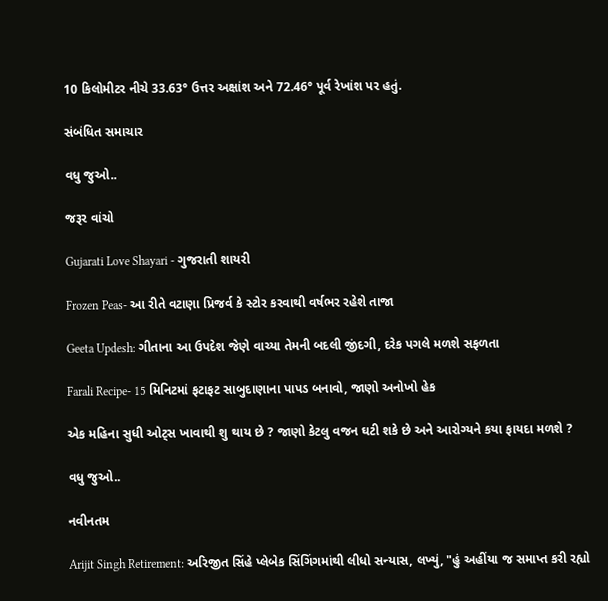10 કિલોમીટર નીચે 33.63° ઉત્તર અક્ષાંશ અને 72.46° પૂર્વ રેખાંશ પર હતું.

સંબંધિત સમાચાર

વધુ જુઓ..

જરૂર વાંચો

Gujarati Love Shayari - ગુજરાતી શાયરી

Frozen Peas- આ રીતે વટાણા પ્રિજર્વ કે સ્ટોર કરવાથી વર્ષભર રહેશે તાજા

Geeta Updesh: ગીતાના આ ઉપદેશ જેણે વાચ્યા તેમની બદલી જીંદગી, દરેક પગલે મળશે સફળતા

Farali Recipe- 15 મિનિટમાં ફટાફટ સાબુદાણાના પાપડ બનાવો, જાણો અનોખો હેક

એક મહિના સુધી ઓટ્સ ખાવાથી શુ થાય છે ? જાણો કેટલુ વજન ઘટી શકે છે અને આરોગ્યને કયા ફાયદા મળશે ?

વધુ જુઓ..

નવીનતમ

Arijit Singh Retirement: અરિજીત સિંહે પ્લેબેક સિંગિંગમાંથી લીધો સન્યાસ, લખ્યું, "હું અહીંયા જ સમાપ્ત કરી રહ્યો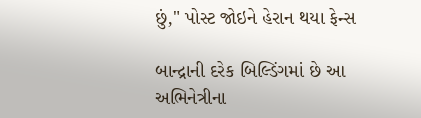છું," પોસ્ટ જોઇને હેરાન થયા ફેન્સ

બાન્દ્રાની દરેક બિલ્ડિંગમાં છે આ અભિનેત્રીના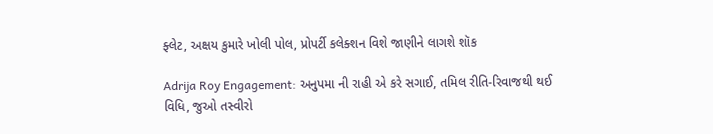ફ્લેટ, અક્ષય કુમારે ખોલી પોલ, પ્રોપર્ટી કલેક્શન વિશે જાણીને લાગશે શૉક

Adrija Roy Engagement: અનુપમા ની રાહી એ કરે સગાઈ, તમિલ રીતિ-રિવાજથી થઈ વિધિ, જુઓ તસ્વીરો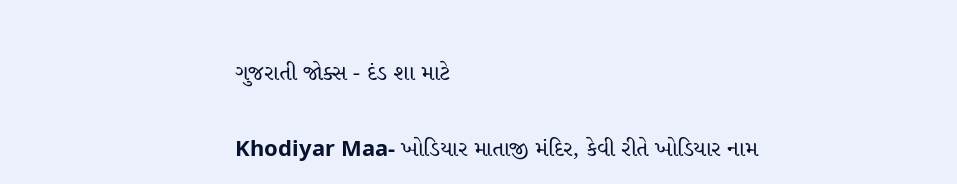ગુજરાતી જોક્સ - દંડ શા માટે

Khodiyar Maa- ખોડિયાર માતાજી મંદિર, કેવી રીતે ખોડિયાર નામ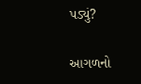પડ્યું?

આગળનો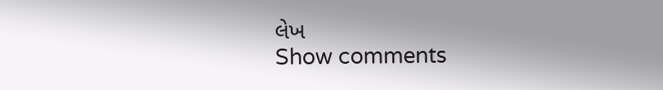લેખ
Show comments